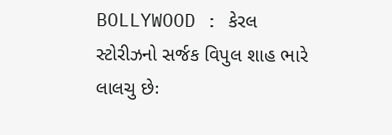BOLLYWOOD : કેરલ સ્ટોરીઝનો સર્જક વિપુલ શાહ ભારે લાલચુ છેઃ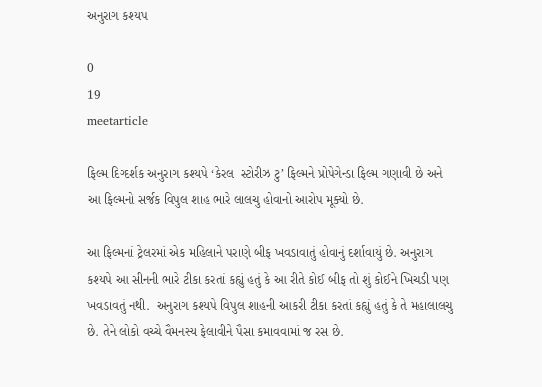અનુરાગ કશ્યપ

0
19
meetarticle

ફિલ્મ દિગ્દર્શક અનુરાગ કશ્યપે ‘કેરલ  સ્ટોરીઝ ટુ’ ફિલ્મને પ્રોપેગેન્ડા ફિલ્મ ગણાવી છે અને આ ફિલ્મનો સર્જક વિપુલ શાહ ભારે લાલચુ હોવાનો આરોપ મૂક્યો છે.

આ ફિલ્મનાં ટ્રેલરમાં એક મહિલાને પરાણે બીફ ખવડાવાતું હોવાનું દર્શાવાયું છે. અનુરાગ કશ્યપે આ સીનની ભારે ટીકા કરતાં કહ્યું હતું કે આ રીતે કોઈ બીફ તો શું કોઈને ખિચડી પણ ખવડાવતું નથી.  અનુરાગ કશ્યપે વિપુલ શાહની આકરી ટીકા કરતાં કહ્યું હતું કે તે મહાલાલચુ છે. તેને લોકો વચ્ચે વૈમનસ્ય ફેલાવીને પૈસા કમાવવામાં જ રસ છે.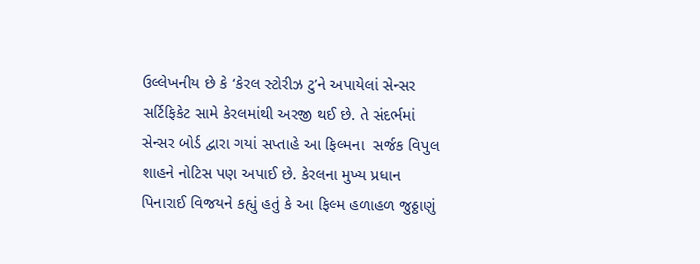ઉલ્લેખનીય છે કે ‘કેરલ સ્ટોરીઝ ટુ’ને અપાયેલાં સેન્સર સર્ટિફિકેટ સામે કેરલમાંથી અરજી થઈ છે. તે સંદર્ભમાં સેન્સર બોર્ડ દ્વારા ગયાં સપ્તાહે આ ફિલ્મના  સર્જક વિપુલ શાહને નોટિસ પણ અપાઈ છે. કેરલના મુખ્ય પ્રધાન પિનારાઈ વિજયને કહ્યું હતું કે આ ફિલ્મ હળાહળ જુઠ્ઠાણું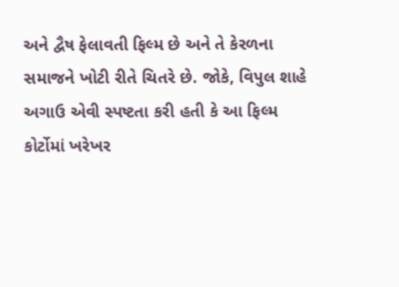અને દ્વૈષ ફેલાવતી ફિલ્મ છે અને તે કેરળના સમાજને ખોટી રીતે ચિતરે છે. જોકે, વિપુલ શાહે અગાઉ એવી સ્પષ્ટતા કરી હતી કે આ ફિલ્મ કોર્ટોમાં ખરેખર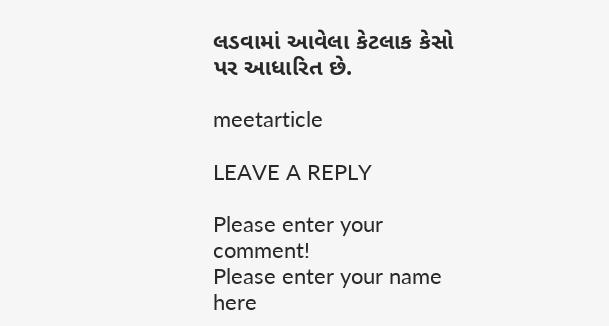લડવામાં આવેલા કેટલાક કેસો પર આધારિત છે.

meetarticle

LEAVE A REPLY

Please enter your comment!
Please enter your name here